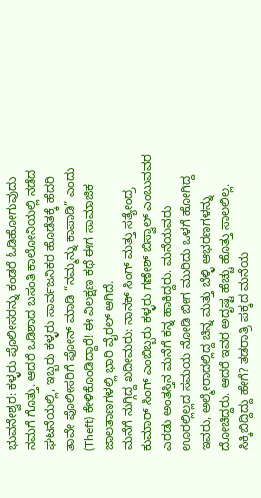ಭುವನೇಶ್ವರ: ಕಳ್ಳರು ಪೊಲೀಸರನ್ನು ಕಂಡರೆ ಓಡಿಹೋಗುವುದು ನಮಗೆ ಗೊತ್ತು. ಆದರೆ ಒಡಿಶಾದ ಬಸಂತಿ ಕಾಲೋನಿಯಲ್ಲಿ ನಡೆದ ಘಟನೆಯಲ್ಲಿ, ಇಬ್ಬರು ಕಳ್ಳರು ಸಾರ್ವಜನಿಕರ ಹೊಡೆತಕ್ಕೆ ಹೆದರಿ ತಾವೇ ಪೊಲೀಸರಿಗೆ ಫೋನ್ ಮಾಡಿ “ನಮ್ಮನ್ನು ಕಾಪಾಡಿ” ಎಂದು (Theft) ಕೇಳಿಕೊಂಡಿದ್ದಾರೆ! ಈ ವಿಲಕ್ಷಣ ಕಥೆ ಈಗ ಸಾಮಾಜಿಕ ಜಾಲತಾಣಗಳಲ್ಲಿ ಭಾರಿ ವೈರಲ್ ಆಗಿದೆ.
ಮನೆಗೆ ನುಗ್ಗಿದ್ದ ಖದೀಮರು: ನಾನಕ್ ಸಿಂಗ್ ಮತ್ತು ಸತ್ಯೇಂದ್ರ ಕುಮಾರ್ ಸಿಂಗ್ ಎಂಬಿಬ್ಬರು ಕಳ್ಳರು ಗಣೇಶ್ ಬಿಸ್ವಾಲ್ ಎಂಬುವವರ ಎರಡು ಅಂತಸ್ತಿನ ಮನೆಗೆ ಕನ್ನ ಹಾಕಿದ್ದರು. ಮನೆಯವರು ಊರಲ್ಲಿಲ್ಲದ ಸಮಯ ನೋಡಿ ಬೀಗ ಮುರಿದು ಒಳಗೆ ಹೋಗಿದ್ದ ಇವರು, ಅಲ್ಮೇರಾದಲ್ಲಿದ್ದ ಚಿನ್ನ ಮತ್ತು ಬೆಳ್ಳಿ ಆಭರಣಗಳನ್ನು ದೋಚಿದ್ದರು. ಆದರೆ ಇವರ ಅದೃಷ್ಟ ಹೆಚ್ಚು ಹೊತ್ತು ಸಾಲಲಿಲ್ಲ.
ಸಿಕ್ಕಿಬಿದ್ದಿದ್ದು ಹೇಗೆ? ತಡರಾತ್ರಿ ಪಕ್ಕದ ಮನೆಯ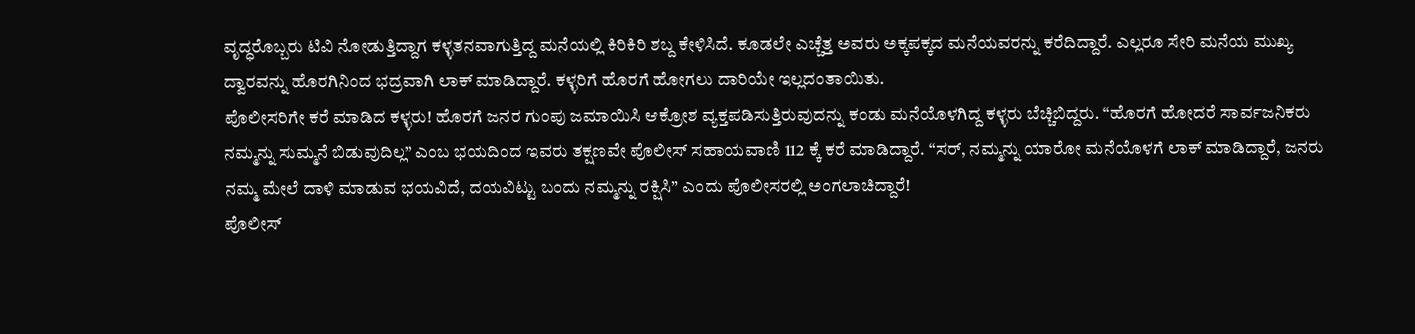ವೃದ್ಧರೊಬ್ಬರು ಟಿವಿ ನೋಡುತ್ತಿದ್ದಾಗ ಕಳ್ಳತನವಾಗುತ್ತಿದ್ದ ಮನೆಯಲ್ಲಿ ಕಿರಿಕಿರಿ ಶಬ್ದ ಕೇಳಿಸಿದೆ. ಕೂಡಲೇ ಎಚ್ಚೆತ್ತ ಅವರು ಅಕ್ಕಪಕ್ಕದ ಮನೆಯವರನ್ನು ಕರೆದಿದ್ದಾರೆ. ಎಲ್ಲರೂ ಸೇರಿ ಮನೆಯ ಮುಖ್ಯ ದ್ವಾರವನ್ನು ಹೊರಗಿನಿಂದ ಭದ್ರವಾಗಿ ಲಾಕ್ ಮಾಡಿದ್ದಾರೆ. ಕಳ್ಳರಿಗೆ ಹೊರಗೆ ಹೋಗಲು ದಾರಿಯೇ ಇಲ್ಲದಂತಾಯಿತು.
ಪೊಲೀಸರಿಗೇ ಕರೆ ಮಾಡಿದ ಕಳ್ಳರು! ಹೊರಗೆ ಜನರ ಗುಂಪು ಜಮಾಯಿಸಿ ಆಕ್ರೋಶ ವ್ಯಕ್ತಪಡಿಸುತ್ತಿರುವುದನ್ನು ಕಂಡು ಮನೆಯೊಳಗಿದ್ದ ಕಳ್ಳರು ಬೆಚ್ಚಿಬಿದ್ದರು. “ಹೊರಗೆ ಹೋದರೆ ಸಾರ್ವಜನಿಕರು ನಮ್ಮನ್ನು ಸುಮ್ಮನೆ ಬಿಡುವುದಿಲ್ಲ” ಎಂಬ ಭಯದಿಂದ ಇವರು ತಕ್ಷಣವೇ ಪೊಲೀಸ್ ಸಹಾಯವಾಣಿ 112 ಕ್ಕೆ ಕರೆ ಮಾಡಿದ್ದಾರೆ. “ಸರ್, ನಮ್ಮನ್ನು ಯಾರೋ ಮನೆಯೊಳಗೆ ಲಾಕ್ ಮಾಡಿದ್ದಾರೆ, ಜನರು ನಮ್ಮ ಮೇಲೆ ದಾಳಿ ಮಾಡುವ ಭಯವಿದೆ, ದಯವಿಟ್ಟು ಬಂದು ನಮ್ಮನ್ನು ರಕ್ಷಿಸಿ” ಎಂದು ಪೊಲೀಸರಲ್ಲಿ ಅಂಗಲಾಚಿದ್ದಾರೆ!
ಪೊಲೀಸ್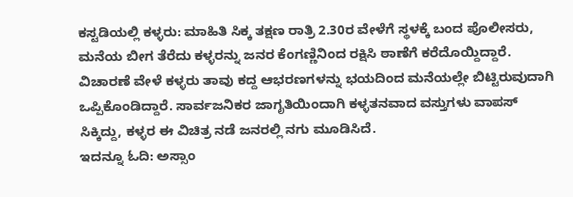ಕಸ್ಟಡಿಯಲ್ಲಿ ಕಳ್ಳರು: ಮಾಹಿತಿ ಸಿಕ್ಕ ತಕ್ಷಣ ರಾತ್ರಿ 2.30ರ ವೇಳೆಗೆ ಸ್ಥಳಕ್ಕೆ ಬಂದ ಪೊಲೀಸರು, ಮನೆಯ ಬೀಗ ತೆರೆದು ಕಳ್ಳರನ್ನು ಜನರ ಕೆಂಗಣ್ಣಿನಿಂದ ರಕ್ಷಿಸಿ ಠಾಣೆಗೆ ಕರೆದೊಯ್ದಿದ್ದಾರೆ. ವಿಚಾರಣೆ ವೇಳೆ ಕಳ್ಳರು ತಾವು ಕದ್ದ ಆಭರಣಗಳನ್ನು ಭಯದಿಂದ ಮನೆಯಲ್ಲೇ ಬಿಟ್ಟಿರುವುದಾಗಿ ಒಪ್ಪಿಕೊಂಡಿದ್ದಾರೆ. ಸಾರ್ವಜನಿಕರ ಜಾಗೃತಿಯಿಂದಾಗಿ ಕಳ್ಳತನವಾದ ವಸ್ತುಗಳು ವಾಪಸ್ ಸಿಕ್ಕಿದ್ದು, ಕಳ್ಳರ ಈ ವಿಚಿತ್ರ ನಡೆ ಜನರಲ್ಲಿ ನಗು ಮೂಡಿಸಿದೆ.
ಇದನ್ನೂ ಓದಿ: ಅಸ್ಸಾಂ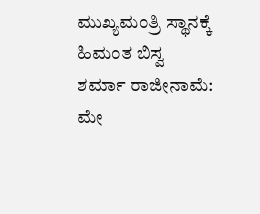ಮುಖ್ಯಮಂತ್ರಿ ಸ್ಥಾನಕ್ಕೆ ಹಿಮಂತ ಬಿಸ್ವ ಶರ್ಮಾ ರಾಜೀನಾಮೆ: ಮೇ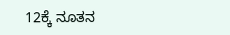12ಕ್ಕೆ ನೂತನ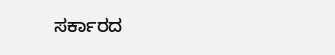ಸರ್ಕಾರದ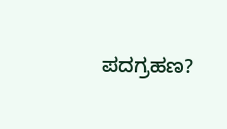ಪದಗ್ರಹಣ?